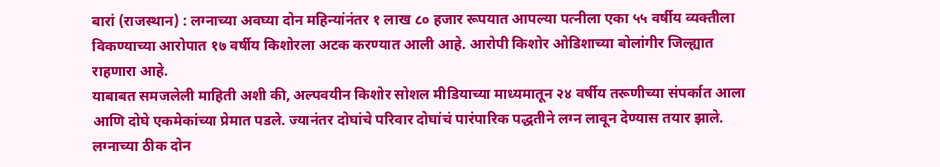बारां (राजस्थान) : लग्नाच्या अवघ्या दोन महिन्यांनंतर १ लाख ८० हजार रूपयात आपल्या पत्नीला एका ५५ वर्षीय व्यक्तीला विकण्याच्या आरोपात १७ वर्षीय किशोरला अटक करण्यात आली आहे. आरोपी किशोर ओडिशाच्या बोलांगीर जिल्ह्यात राहणारा आहे.
याबाबत समजलेली माहिती अशी की, अल्पवयीन किशोर सोशल मीडियाच्या माध्यमातून २४ वर्षीय तरूणीच्या संपर्कात आला आणि दोघे एकमेकांच्या प्रेमात पडले. ज्यानंतर दोघांचे परिवार दोघांचं पारंपारिक पद्धतीने लग्न लावून देण्यास तयार झाले. लग्नाच्या ठीक दोन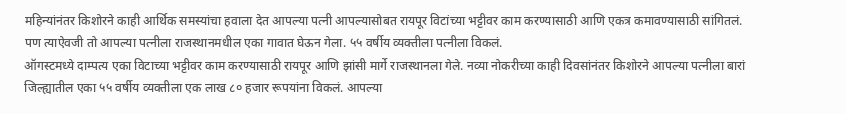महिन्यांनंतर किशोरने काही आर्थिक समस्यांचा हवाला देत आपल्या पत्नी आपल्यासोबत रायपूर विटांच्या भट्टीवर काम करण्यासाठी आणि एकत्र कमावण्यासाठी सांगितलं. पण त्याऐवजी तो आपल्या पत्नीला राजस्थानमधील एका गावात घेऊन गेला. ५५ वर्षीय व्यक्तीला पत्नीला विकलं.
ऑगस्टमध्ये दाम्पत्य एका विटाच्या भट्टीवर काम करण्यासाठी रायपूर आणि झांसी मार्गे राजस्थानला गेले. नव्या नोकरीच्या काही दिवसांनंतर किशोरने आपल्या पत्नीला बारां जिल्ह्यातील एका ५५ वर्षीय व्यक्तीला एक लाख ८० हजार रूपयांना विकलं. आपल्या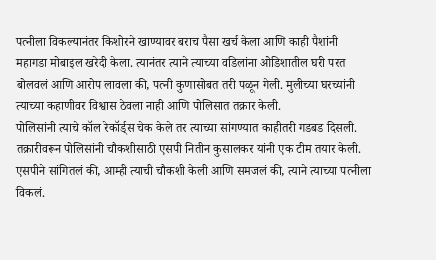पत्नीला विकल्यानंतर किशोरने खाण्यावर बराच पैसा खर्च केला आणि काही पैशांनी महागडा मोबाइल खरेदी केला. त्यानंतर त्याने त्याच्या वडिलांना ओडिशातील घरी परत बोलवलं आणि आरोप लावला की, पत्नी कुणासोबत तरी पळून गेली. मुलीच्या घरच्यांनी त्याच्या कहाणीवर विश्वास ठेवला नाही आणि पोलिसात तक्रार केली.
पोलिसांनी त्याचे कॉल रेकॉर्ड्स चेक केले तर त्याच्या सांगण्यात काहीतरी गडबड दिसली. तक्रारीवरून पोलिसांनी चौकशीसाठी एसपी नितीन कुसालकर यांनी एक टीम तयार केली. एसपीने सांगितलं की, आम्ही त्याची चौकशी केली आणि समजलं की, त्याने त्याच्या पत्नीला विकलं.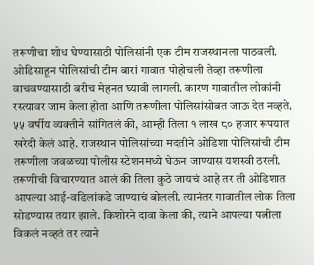तरूणीचा शोध घेण्यासाठी पोलिसांनी एक टीम राजस्थानला पाठवली. ओडिसाहून पोलिसांची टीम बारां गावात पोहोचली तेव्हा तरूणीला वाचवण्यासाठी बरीच मेहनत घ्यावी लागली. कारण गावातील लोकांनी रस्त्यावर जाम केला होता आणि तरूणीला पोलिसांसोबत जाऊ देत नव्हते.
५५ वर्षीय व्यक्तीने सांगितलं की, आम्ही तिला १ लाख ८० हजार रूपयात खरेदी केलं आहे. राजस्थान पोलिसांच्या मदतीने ओडिशा पोलिसांची टीम तरूणीला जवळच्या पोलीस स्टेशनमध्ये घेऊन जाण्यास यशस्वी ठरली. तरूणीची विचारण्यात आलं की तिला कुठे जायचं आहे तर ती ओडिशात आपल्या आई-वडिलांकडे जाण्याचं बोलली. त्यानंतर गावातील लोक तिला सोडण्यास तयार झाले. किशोरने दावा केला की, त्याने आपल्या पत्नीला विकलं नव्हतं तर त्याने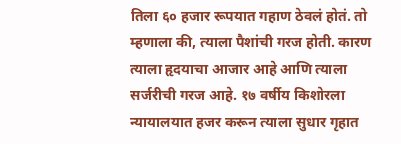तिला ६० हजार रूपयात गहाण ठेवलं होतं. तो म्हणाला की, त्याला पैशांची गरज होती. कारण त्याला हृदयाचा आजार आहे आणि त्याला सर्जरीची गरज आहे. १७ वर्षीय किशोरला न्यायालयात हजर करून त्याला सुधार गृहात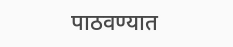पाठवण्यात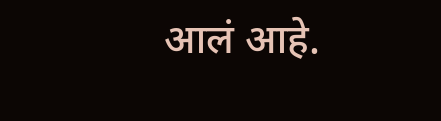आलं आहे.